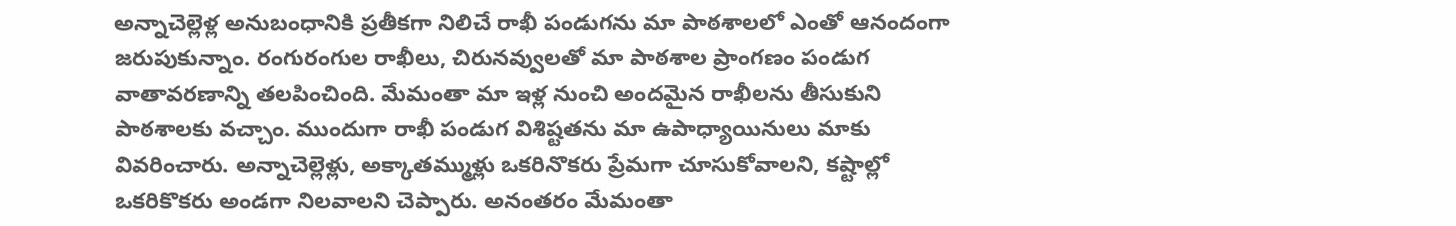అన్నాచెల్లెళ్ల అనుబంధానికి ప్రతీకగా నిలిచే రాఖీ పండుగను మా పాఠశాలలో ఎంతో ఆనందంగా జరుపుకున్నాం. రంగురంగుల రాఖీలు, చిరునవ్వులతో మా పాఠశాల ప్రాంగణం పండుగ వాతావరణాన్ని తలపించింది. మేమంతా మా ఇళ్ల నుంచి అందమైన రాఖీలను తీసుకుని పాఠశాలకు వచ్చాం. ముందుగా రాఖీ పండుగ విశిష్టతను మా ఉపాధ్యాయినులు మాకు వివరించారు. అన్నాచెల్లెళ్లు, అక్కాతమ్ముళ్లు ఒకరినొకరు ప్రేమగా చూసుకోవాలని, కష్టాల్లో ఒకరికొకరు అండగా నిలవాలని చెప్పారు. అనంతరం మేమంతా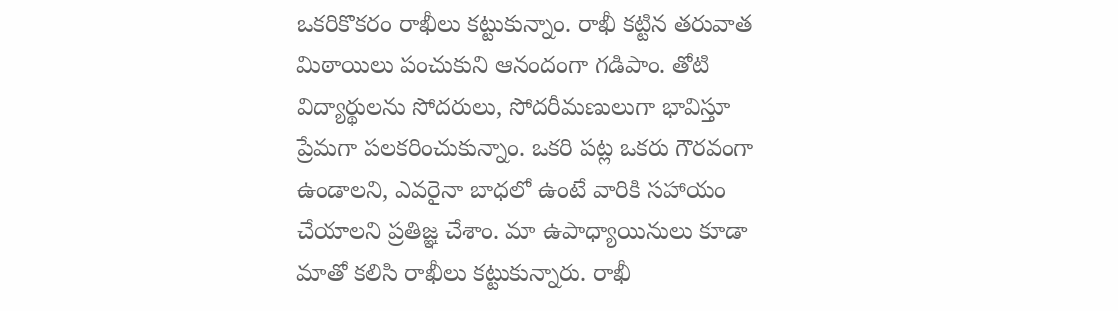ఒకరికొకరం రాఖీలు కట్టుకున్నాం. రాఖీ కట్టిన తరువాత మిఠాయిలు పంచుకుని ఆనందంగా గడిపాం. తోటి విద్యార్థులను సోదరులు, సోదరీమణులుగా భావిస్తూ ప్రేమగా పలకరించుకున్నాం. ఒకరి పట్ల ఒకరు గౌరవంగా ఉండాలని, ఎవరైనా బాధలో ఉంటే వారికి సహాయం చేయాలని ప్రతిజ్ఞ చేశాం. మా ఉపాధ్యాయినులు కూడా మాతో కలిసి రాఖీలు కట్టుకున్నారు. రాఖీ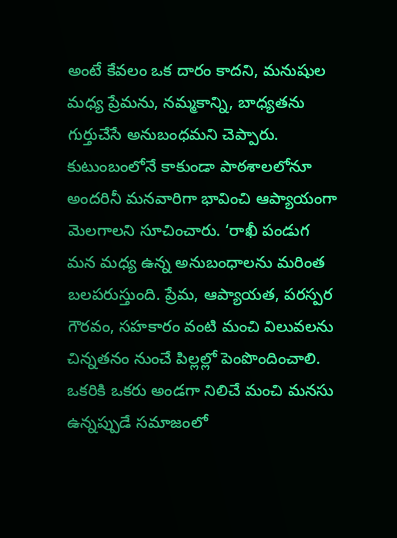అంటే కేవలం ఒక దారం కాదని, మనుషుల మధ్య ప్రేమను, నమ్మకాన్ని, బాధ్యతను గుర్తుచేసే అనుబంధమని చెప్పారు. కుటుంబంలోనే కాకుండా పాఠశాలలోనూ అందరినీ మనవారిగా భావించి ఆప్యాయంగా మెలగాలని సూచించారు. ‘రాఖీ పండుగ మన మధ్య ఉన్న అనుబంధాలను మరింత బలపరుస్తుంది. ప్రేమ, ఆప్యాయత, పరస్పర గౌరవం, సహకారం వంటి మంచి విలువలను చిన్నతనం నుంచే పిల్లల్లో పెంపొందించాలి. ఒకరికి ఒకరు అండగా నిలిచే మంచి మనసు ఉన్నప్పుడే సమాజంలో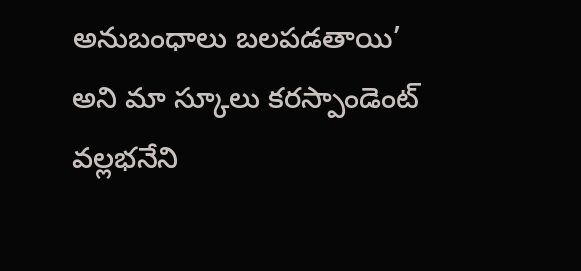అనుబంధాలు బలపడతాయి’ అని మా స్కూలు కరస్పాండెంట్ వల్లభనేని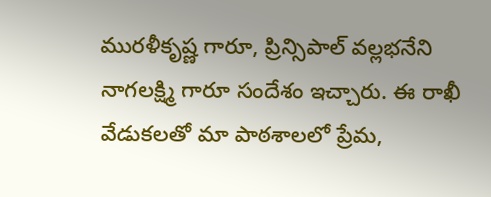మురళీకృష్ణ గారూ, ప్రిన్సిపాల్ వల్లభనేని నాగలక్ష్మి గారూ సందేశం ఇచ్చారు. ఈ రాఖీ వేడుకలతో మా పాఠశాలలో ప్రేమ,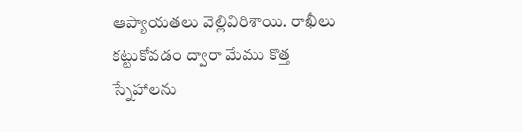ఆప్యాయతలు వెల్లివిరిశాయి. రాఖీలు కట్టుకోవడం ద్వారా మేము కొత్త స్నేహాలను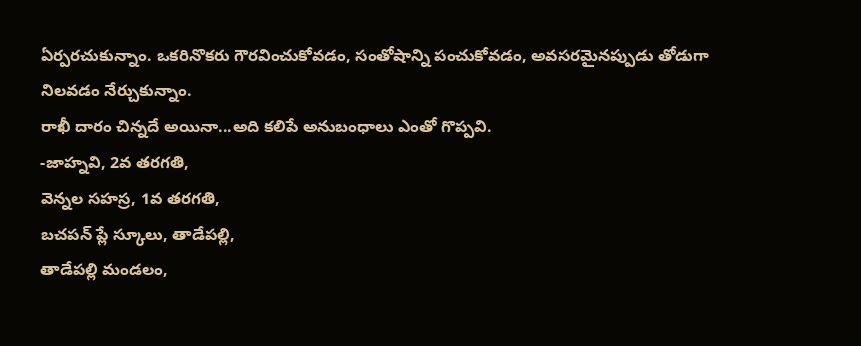ఏర్పరచుకున్నాం. ఒకరినొకరు గౌరవించుకోవడం, సంతోషాన్ని పంచుకోవడం, అవసరమైనప్పుడు తోడుగా నిలవడం నేర్చుకున్నాం.
రాఖీ దారం చిన్నదే అయినా...అది కలిపే అనుబంధాలు ఎంతో గొప్పవి.
-జాహ్నవి, 2వ తరగతి,
వెన్నల సహస్ర, 1వ తరగతి,
బచపన్ ప్లే స్కూలు, తాడేపల్లి,
తాడేపల్లి మండలం,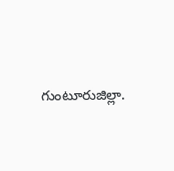గుంటూరుజిల్లా.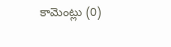కామెంట్లు (0)